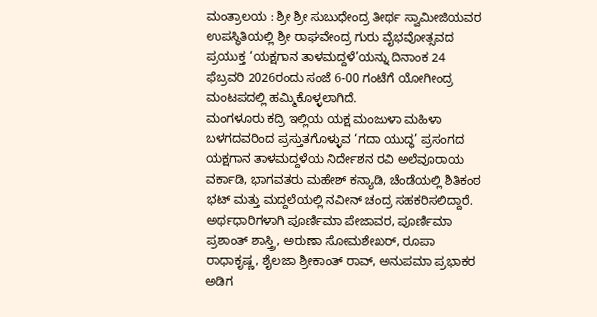ಮಂತ್ರಾಲಯ : ಶ್ರೀ ಶ್ರೀ ಸುಬುಧೇಂದ್ರ ತೀರ್ಥ ಸ್ವಾಮೀಜಿಯವರ ಉಪಸ್ಥಿತಿಯಲ್ಲಿ ಶ್ರೀ ರಾಘವೇಂದ್ರ ಗುರು ವೈಭವೋತ್ಸವದ ಪ್ರಯುಕ್ತ ‘ಯಕ್ಷಗಾನ ತಾಳಮದ್ದಳೆ’ಯನ್ನು ದಿನಾಂಕ 24 ಫೆಬ್ರವರಿ 2026ರಂದು ಸಂಜೆ 6-00 ಗಂಟೆಗೆ ಯೋಗೀಂದ್ರ ಮಂಟಪದಲ್ಲಿ ಹಮ್ಮಿಕೊಳ್ಳಲಾಗಿದೆ.
ಮಂಗಳೂರು ಕದ್ರಿ ಇಲ್ಲಿಯ ಯಕ್ಷ ಮಂಜುಳಾ ಮಹಿಳಾ ಬಳಗದವರಿಂದ ಪ್ರಸ್ತುತಗೊಳ್ಳುವ ‘ಗದಾ ಯುದ್ಧ’ ಪ್ರಸಂಗದ ಯಕ್ಷಗಾನ ತಾಳಮದ್ದಳೆಯ ನಿರ್ದೇಶನ ರವಿ ಅಲೆವೂರಾಯ ವರ್ಕಾಡಿ, ಭಾಗವತರು ಮಹೇಶ್ ಕನ್ಯಾಡಿ, ಚೆಂಡೆಯಲ್ಲಿ ಶಿತಿಕಂಠ ಭಟ್ ಮತ್ತು ಮದ್ದಲೆಯಲ್ಲಿ ನವೀನ್ ಚಂದ್ರ ಸಹಕರಿಸಲಿದ್ದಾರೆ. ಅರ್ಥಧಾರಿಗಳಾಗಿ ಪೂರ್ಣಿಮಾ ಪೇಜಾವರ, ಪೂರ್ಣಿಮಾ ಪ್ರಶಾಂತ್ ಶಾಸ್ತ್ರಿ, ಅರುಣಾ ಸೋಮಶೇಖರ್, ರೂಪಾ ರಾಧಾಕೃಷ್ಣ, ಶೈಲಜಾ ಶ್ರೀಕಾಂತ್ ರಾವ್, ಅನುಪಮಾ ಪ್ರಭಾಕರ ಅಡಿಗ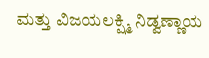ಮತ್ತು ವಿಜಯಲಕ್ಷ್ಮಿ ನಿಡ್ವಣ್ಣಾಯ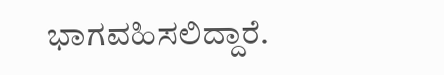ಭಾಗವಹಿಸಲಿದ್ದಾರೆ.